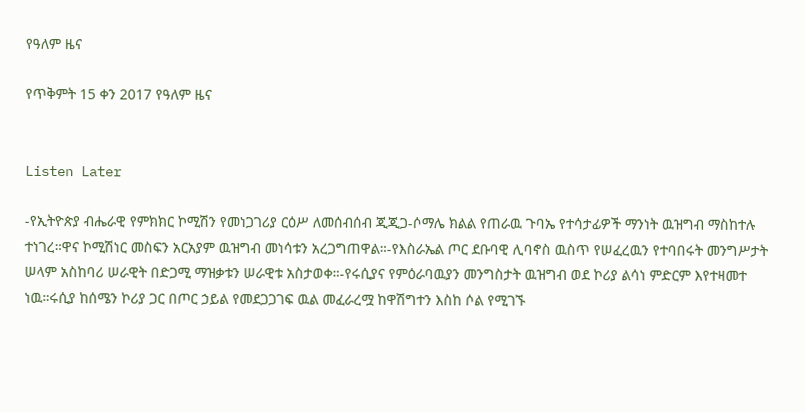የዓለም ዜና

የጥቅምት 15 ቀን 2017 የዓለም ዜና


Listen Later

-የኢትዮጵያ ብሔራዊ የምክክር ኮሚሽን የመነጋገሪያ ርዕሥ ለመሰብሰብ ጂጂጋ-ሶማሌ ክልል የጠራዉ ጉባኤ የተሳታፊዎች ማንነት ዉዝግብ ማስከተሉ ተነገረ።ዋና ኮሚሽነር መስፍን አርአያም ዉዝግብ መነሳቱን አረጋግጠዋል።-የእስራኤል ጦር ደቡባዊ ሊባኖስ ዉስጥ የሠፈረዉን የተባበሩት መንግሥታት ሠላም አስከባሪ ሠራዊት በድጋሚ ማዝቃቱን ሠራዊቱ አስታወቀ።-የሩሲያና የምዕራባዉያን መንግስታት ዉዝግብ ወደ ኮሪያ ልሳነ ምድርም እየተዛመተ ነዉ።ሩሲያ ከሰሜን ኮሪያ ጋር በጦር ኃይል የመደጋጋገፍ ዉል መፈራረሟ ከዋሽግተን እስከ ሶል የሚገኙ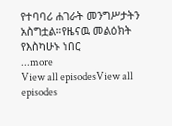የተባባሪ ሐገራት መንግሥታትን አስግቷል።የዜናዉ መልዕክት የእስካሁኑ ነበር
...more
View all episodesView all episodes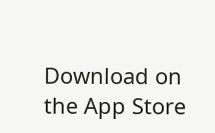Download on the App Store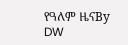የዓለም ዜናBy DW